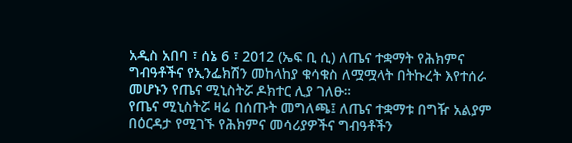አዲስ አበባ ፣ ሰኔ 6 ፣ 2012 (ኤፍ ቢ ሲ) ለጤና ተቋማት የሕክምና ግብዓቶችና የኢንፌክሽን መከላከያ ቁሳቁስ ለሟሟላት በትኩረት እየተሰራ መሆኑን የጤና ሚኒስትሯ ዶክተር ሊያ ገለፁ።
የጤና ሚኒስትሯ ዛሬ በሰጡት መግለጫ፤ ለጤና ተቋማቱ በግዥ አልያም በዕርዳታ የሚገኙ የሕክምና መሳሪያዎችና ግብዓቶችን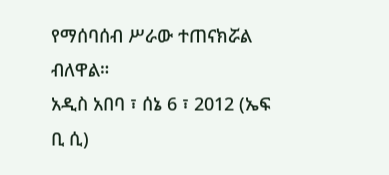የማሰባሰብ ሥራው ተጠናክሯል ብለዋል።
አዲስ አበባ ፣ ሰኔ 6 ፣ 2012 (ኤፍ ቢ ሲ)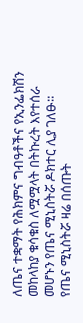ለጤና ተቋማት የሕክምና ግብዓቶችና የኢንፌክሽን መከላከያ ቁሳቁስ ለሟሟላት በትኩረት እየተሰራ መሆኑን የጤና ሚኒስትሯ ዶክተር ሊያ ገለፁ።
የጤና ሚኒስትሯ ዛሬ በሰጡት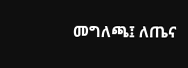መግለጫ፤ ለጤና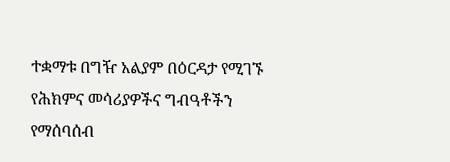ተቋማቱ በግዥ አልያም በዕርዳታ የሚገኙ የሕክምና መሳሪያዎችና ግብዓቶችን የማሰባሰብ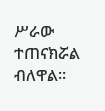ሥራው ተጠናክሯል ብለዋል።